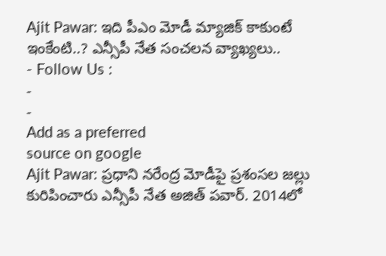Ajit Pawar: ఇది పీఎం మోడీ మ్యాజిక్ కాకుంటే ఇంకేంటి..? ఎన్సీపీ నేత సంచలన వ్యాఖ్యలు..
- Follow Us :
-
-
Add as a preferred
source on google
Ajit Pawar: ప్రధాని నరేంద్ర మోడీపై ప్రశంసల జల్లు కురిపించారు ఎన్సీపీ నేత అజిత్ పవార్. 2014లో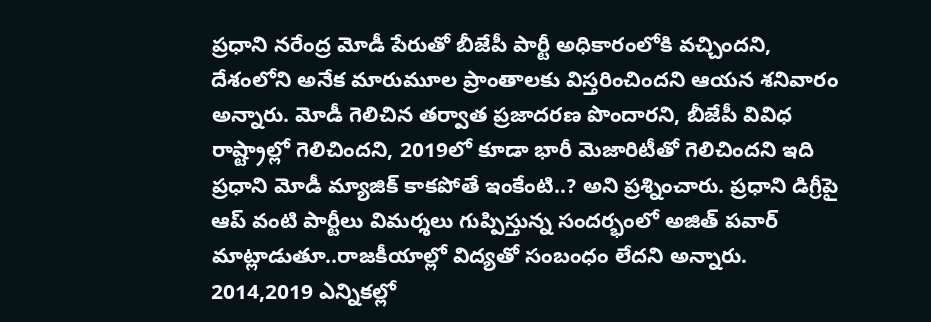ప్రధాని నరేంద్ర మోడీ పేరుతో బీజేపీ పార్టీ అధికారంలోకి వచ్చిందని, దేశంలోని అనేక మారుమూల ప్రాంతాలకు విస్తరించిందని ఆయన శనివారం అన్నారు. మోడీ గెలిచిన తర్వాత ప్రజాదరణ పొందారని, బీజేపీ వివిధ రాష్ట్రాల్లో గెలిచిందని, 2019లో కూడా భారీ మెజారిటీతో గెలిచిందని ఇది ప్రధాని మోడీ మ్యాజిక్ కాకపోతే ఇంకేంటి..? అని ప్రశ్నించారు. ప్రధాని డిగ్రీపై ఆప్ వంటి పార్టీలు విమర్శలు గుప్పిస్తున్న సందర్భంలో అజిత్ పవార్ మాట్లాడుతూ..రాజకీయాల్లో విద్యతో సంబంధం లేదని అన్నారు. 2014,2019 ఎన్నికల్లో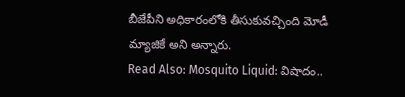బీజేపీని అధికారంలోకి తీసుకువచ్చింది మోడీ మ్యాజికే అని అన్నారు.
Read Also: Mosquito Liquid: విషాదం..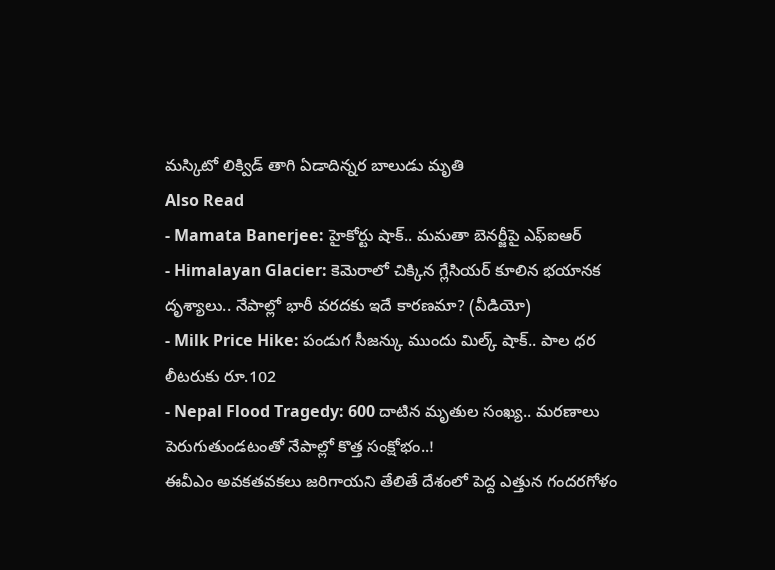మస్కిటో లిక్విడ్ తాగి ఏడాదిన్నర బాలుడు మృతి
Also Read
- Mamata Banerjee: హైకోర్టు షాక్.. మమతా బెనర్జీపై ఎఫ్ఐఆర్
- Himalayan Glacier: కెమెరాలో చిక్కిన గ్లేసియర్ కూలిన భయానక దృశ్యాలు.. నేపాల్లో భారీ వరదకు ఇదే కారణమా? (వీడియో)
- Milk Price Hike: పండుగ సీజన్కు ముందు మిల్క్ షాక్.. పాల ధర లీటరుకు రూ.102
- Nepal Flood Tragedy: 600 దాటిన మృతుల సంఖ్య.. మరణాలు పెరుగుతుండటంతో నేపాల్లో కొత్త సంక్షోభం..!
ఈవీఎం అవకతవకలు జరిగాయని తేలితే దేశంలో పెద్ద ఎత్తున గందరగోళం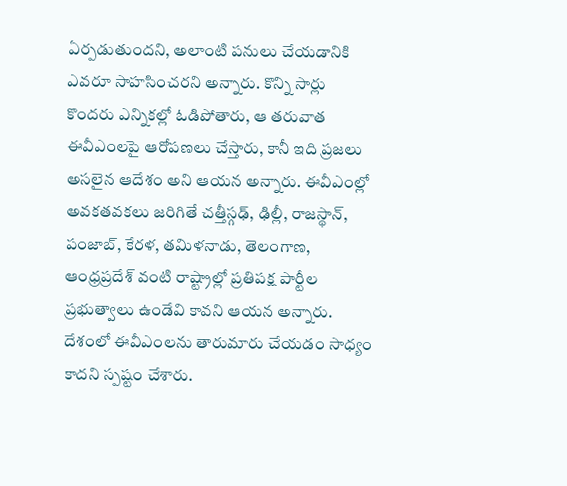ఏర్పడుతుందని, అలాంటి పనులు చేయడానికి ఎవరూ సాహసించరని అన్నారు. కొన్ని సార్లు కొందరు ఎన్నికల్లో ఓడిపోతారు, ఆ తరువాత ఈవీఎంలపై ఆరోపణలు చేస్తారు, కానీ ఇది ప్రజలు అసలైన ఆదేశం అని ఆయన అన్నారు. ఈవీఎంల్లో అవకతవకలు జరిగితే చత్తీస్గఢ్, ఢిల్లీ, రాజస్థాన్, పంజాబ్, కేరళ, తమిళనాడు, తెలంగాణ, ఆంధ్రప్రదేశ్ వంటి రాష్ట్రాల్లో ప్రతిపక్ష పార్టీల ప్రభుత్వాలు ఉండేవి కావని ఆయన అన్నారు. దేశంలో ఈవీఎంలను తారుమారు చేయడం సాధ్యం కాదని స్పష్టం చేశారు.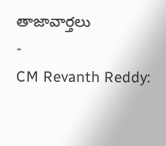తాజావార్తలు
-
CM Revanth Reddy: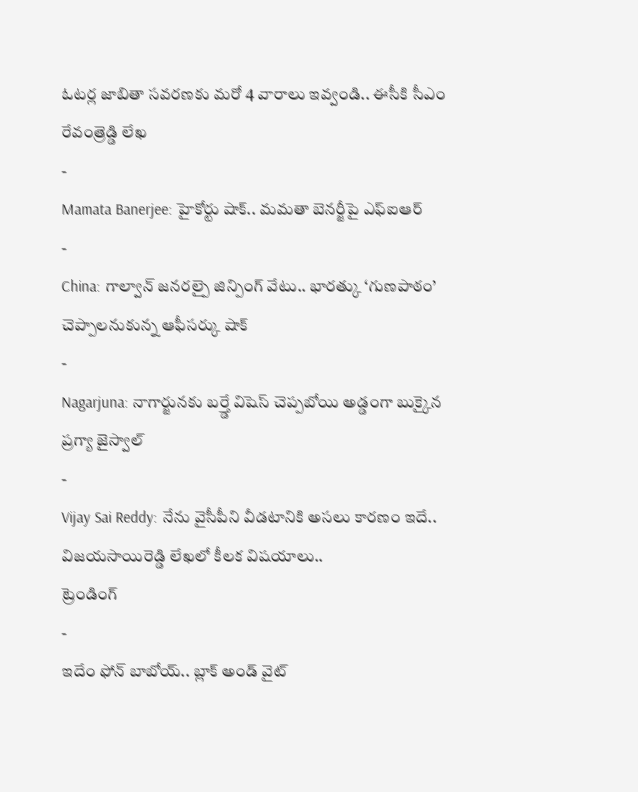ఓటర్ల జాబితా సవరణకు మరో 4 వారాలు ఇవ్వండి.. ఈసీకి సీఎం రేవంత్రెడ్డి లేఖ
-
Mamata Banerjee: హైకోర్టు షాక్.. మమతా బెనర్జీపై ఎఫ్ఐఆర్
-
China: గాల్వాన్ జనరల్పై జిన్పింగ్ వేటు.. భారత్కు ‘గుణపాఠం’ చెప్పాలనుకున్న ఆఫీసర్కు షాక్
-
Nagarjuna: నాగార్జునకు బర్త్డే విషెస్ చెప్పబోయి అడ్డంగా బుక్కైన ప్రగ్యా జైస్వాల్
-
Vijay Sai Reddy: నేను వైసీపీని వీడటానికి అసలు కారణం ఇదే.. విజయసాయిరెడ్డి లేఖలో కీలక విషయాలు..
ట్రెండింగ్
-
ఇదేం ఫోన్ బాబోయ్.. బ్లాక్ అండ్ వైట్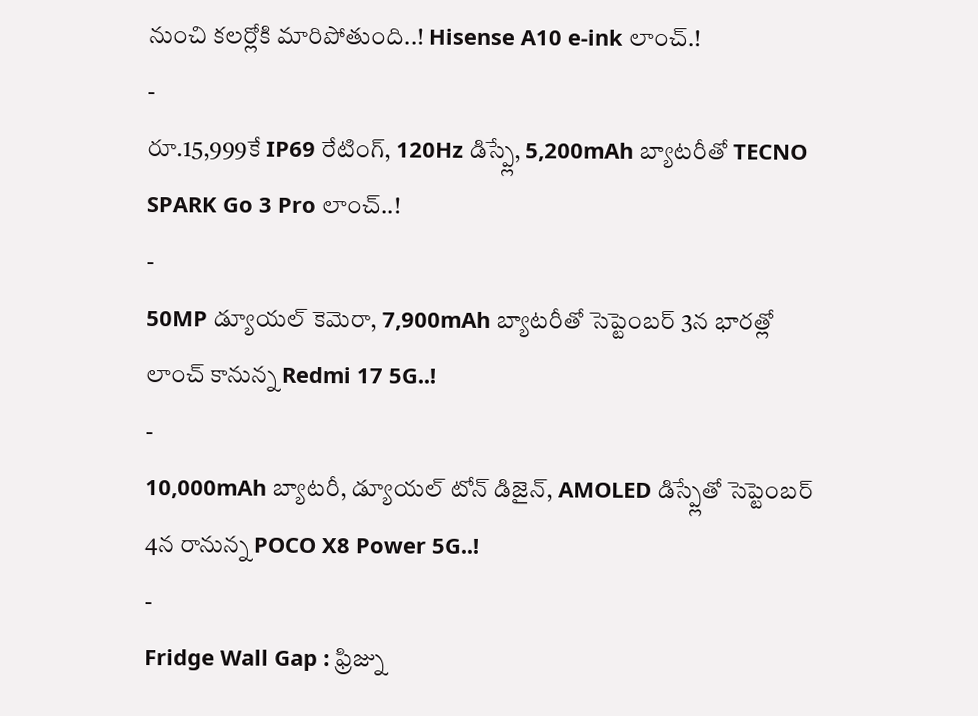నుంచి కలర్లోకి మారిపోతుంది..! Hisense A10 e-ink లాంచ్.!
-
రూ.15,999కే IP69 రేటింగ్, 120Hz డిస్ప్లే, 5,200mAh బ్యాటరీతో TECNO SPARK Go 3 Pro లాంచ్..!
-
50MP డ్యూయల్ కెమెరా, 7,900mAh బ్యాటరీతో సెప్టెంబర్ 3న భారత్లో లాంచ్ కానున్న Redmi 17 5G..!
-
10,000mAh బ్యాటరీ, డ్యూయల్ టోన్ డిజైన్, AMOLED డిస్ప్లేతో సెప్టెంబర్ 4న రానున్న POCO X8 Power 5G..!
-
Fridge Wall Gap : ఫ్రిజ్ను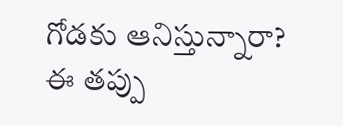గోడకు ఆనిస్తున్నారా? ఈ తప్పు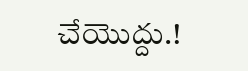చేయొద్దు.!